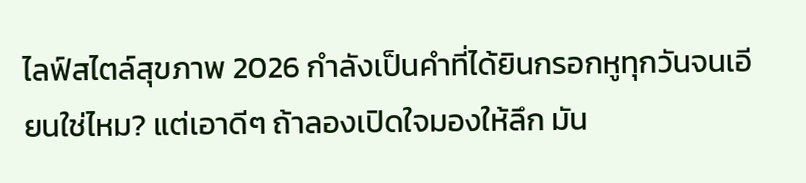ไลฟ์สไตล์สุขภาพ 2026 กำลังเป็นคำที่ได้ยินกรอกหูทุกวันจนเอียนใช่ไหม? แต่เอาดีๆ ถ้าลองเปิดใจมองให้ลึก มัน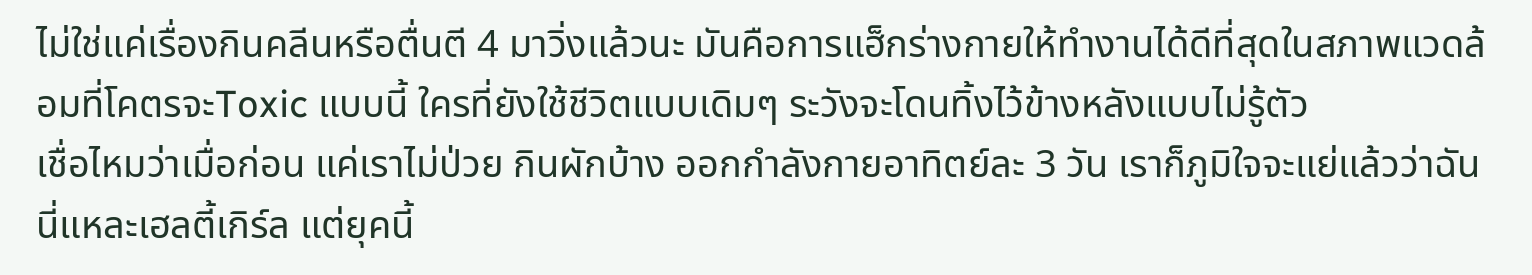ไม่ใช่แค่เรื่องกินคลีนหรือตื่นตี 4 มาวิ่งแล้วนะ มันคือการแฮ็กร่างกายให้ทำงานได้ดีที่สุดในสภาพแวดล้อมที่โคตรจะToxic แบบนี้ ใครที่ยังใช้ชีวิตแบบเดิมๆ ระวังจะโดนทิ้งไว้ข้างหลังแบบไม่รู้ตัว
เชื่อไหมว่าเมื่อก่อน แค่เราไม่ป่วย กินผักบ้าง ออกกำลังกายอาทิตย์ละ 3 วัน เราก็ภูมิใจจะแย่แล้วว่าฉันนี่แหละเฮลตี้เกิร์ล แต่ยุคนี้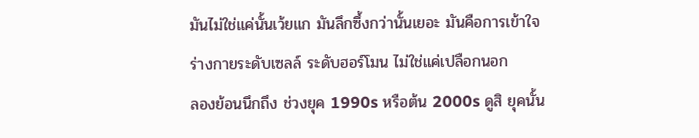มันไม่ใช่แค่นั้นเว้ยแก มันลึกซึ้งกว่านั้นเยอะ มันคือการเข้าใจร่างกายระดับเซลล์ ระดับฮอร์โมน ไม่ใช่แค่เปลือกนอก
ลองย้อนนึกถึง ช่วงยุค 1990s หรือต้น 2000s ดูสิ ยุคนั้น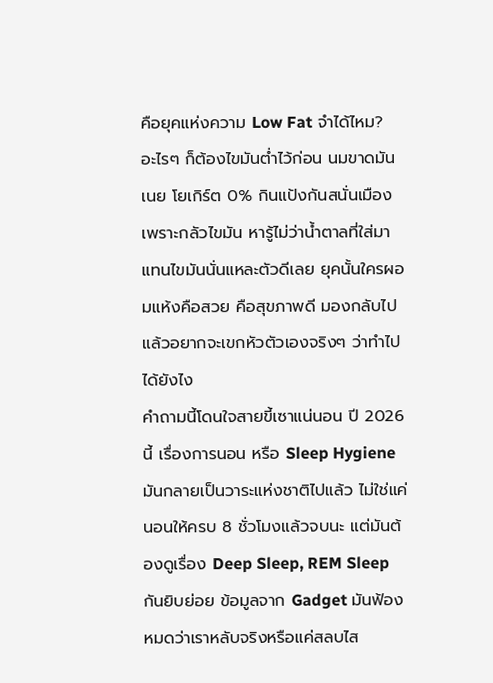คือยุคแห่งความ Low Fat จำได้ไหม? อะไรๆ ก็ต้องไขมันต่ำไว้ก่อน นมขาดมันเนย โยเกิร์ต 0% กินแป้งกันสนั่นเมืองเพราะกลัวไขมัน หารู้ไม่ว่าน้ำตาลที่ใส่มาแทนไขมันนั่นแหละตัวดีเลย ยุคนั้นใครผอมแห้งคือสวย คือสุขภาพดี มองกลับไปแล้วอยากจะเขกหัวตัวเองจริงๆ ว่าทำไปได้ยังไง
คำถามนี้โดนใจสายขี้เซาแน่นอน ปี 2026 นี้ เรื่องการนอน หรือ Sleep Hygiene มันกลายเป็นวาระแห่งชาติไปแล้ว ไม่ใช่แค่นอนให้ครบ 8 ชั่วโมงแล้วจบนะ แต่มันต้องดูเรื่อง Deep Sleep, REM Sleep กันยิบย่อย ข้อมูลจาก Gadget มันฟ้องหมดว่าเราหลับจริงหรือแค่สลบไส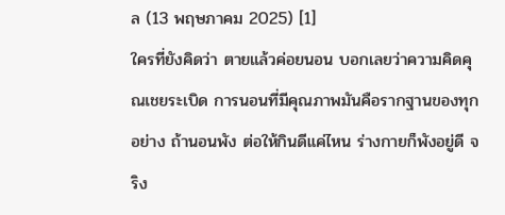ล (13 พฤษภาคม 2025) [1]
ใครที่ยังคิดว่า ตายแล้วค่อยนอน บอกเลยว่าความคิดคุณเชยระเบิด การนอนที่มีคุณภาพมันคือรากฐานของทุกอย่าง ถ้านอนพัง ต่อให้กินดีแค่ไหน ร่างกายก็พังอยู่ดี จริง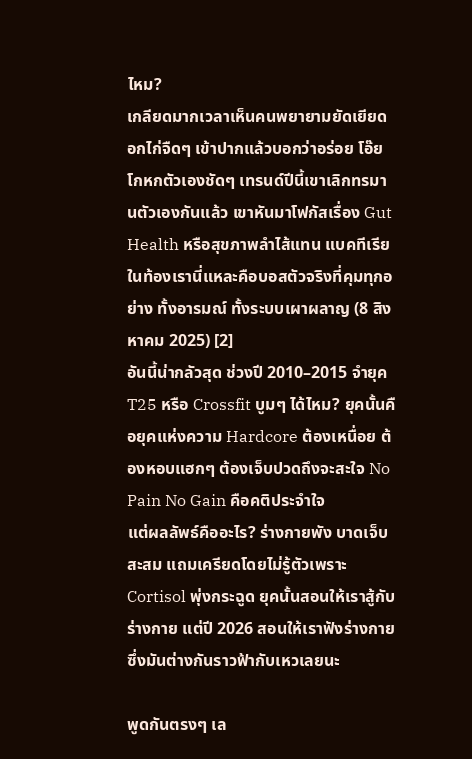ไหม?
เกลียดมากเวลาเห็นคนพยายามยัดเยียดอกไก่จืดๆ เข้าปากแล้วบอกว่าอร่อย โอ๊ย โกหกตัวเองชัดๆ เทรนด์ปีนี้เขาเลิกทรมานตัวเองกันแล้ว เขาหันมาโฟกัสเรื่อง Gut Health หรือสุขภาพลำไส้แทน แบคทีเรียในท้องเรานี่แหละคือบอสตัวจริงที่คุมทุกอย่าง ทั้งอารมณ์ ทั้งระบบเผาผลาญ (8 สิงหาคม 2025) [2]
อันนี้น่ากลัวสุด ช่วงปี 2010–2015 จำยุค T25 หรือ Crossfit บูมๆ ได้ไหม? ยุคนั้นคือยุคแห่งความ Hardcore ต้องเหนื่อย ต้องหอบแฮกๆ ต้องเจ็บปวดถึงจะสะใจ No Pain No Gain คือคติประจำใจ
แต่ผลลัพธ์คืออะไร? ร่างกายพัง บาดเจ็บสะสม แถมเครียดโดยไม่รู้ตัวเพราะ Cortisol พุ่งกระฉูด ยุคนั้นสอนให้เราสู้กับร่างกาย แต่ปี 2026 สอนให้เราฟังร่างกาย ซึ่งมันต่างกันราวฟ้ากับเหวเลยนะ

พูดกันตรงๆ เล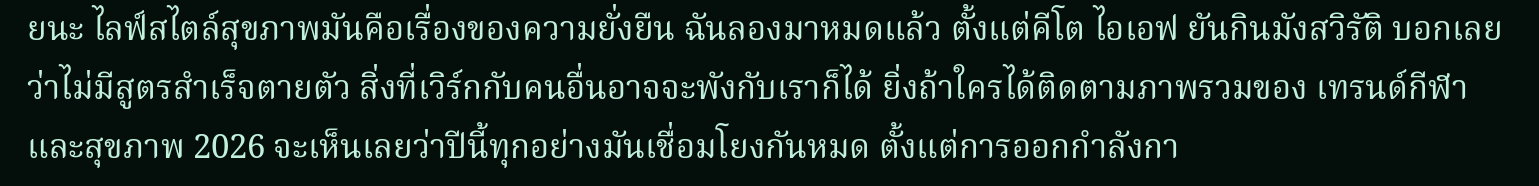ยนะ ไลฟ์สไตล์สุขภาพมันคือเรื่องของความยั่งยืน ฉันลองมาหมดแล้ว ตั้งแต่คีโต ไอเอฟ ยันกินมังสวิรัติ บอกเลยว่าไม่มีสูตรสำเร็จตายตัว สิ่งที่เวิร์กกับคนอื่นอาจจะพังกับเราก็ได้ ยิ่งถ้าใครได้ติดตามภาพรวมของ เทรนด์กีฬาและสุขภาพ 2026 จะเห็นเลยว่าปีนี้ทุกอย่างมันเชื่อมโยงกันหมด ตั้งแต่การออกกำลังกา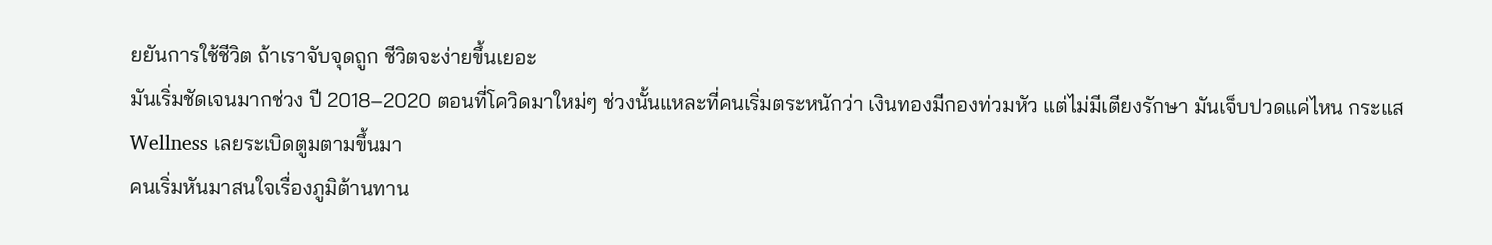ยยันการใช้ชีวิต ถ้าเราจับจุดถูก ชีวิตจะง่ายขึ้นเยอะ
มันเริ่มชัดเจนมากช่วง ปี 2018–2020 ตอนที่โควิดมาใหม่ๆ ช่วงนั้นแหละที่คนเริ่มตระหนักว่า เงินทองมีกองท่วมหัว แต่ไม่มีเตียงรักษา มันเจ็บปวดแค่ไหน กระแส Wellness เลยระเบิดตูมตามขึ้นมา
คนเริ่มหันมาสนใจเรื่องภูมิต้านทาน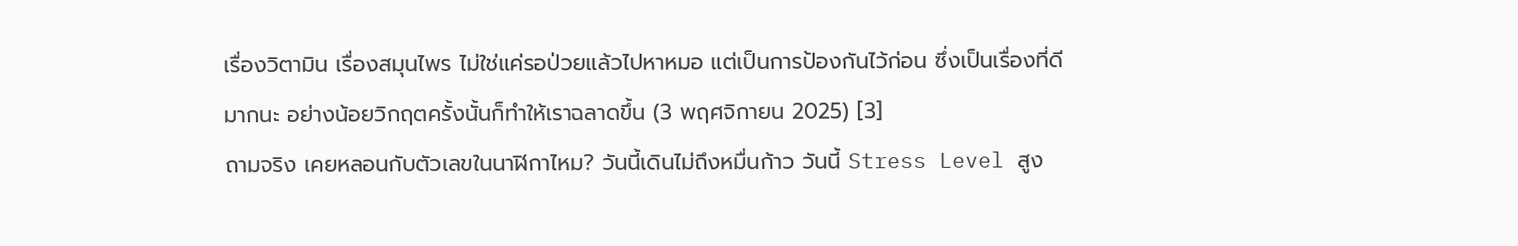เรื่องวิตามิน เรื่องสมุนไพร ไม่ใช่แค่รอป่วยแล้วไปหาหมอ แต่เป็นการป้องกันไว้ก่อน ซึ่งเป็นเรื่องที่ดีมากนะ อย่างน้อยวิกฤตครั้งนั้นก็ทำให้เราฉลาดขึ้น (3 พฤศจิกายน 2025) [3]
ถามจริง เคยหลอนกับตัวเลขในนาฬิกาไหม? วันนี้เดินไม่ถึงหมื่นก้าว วันนี้ Stress Level สูง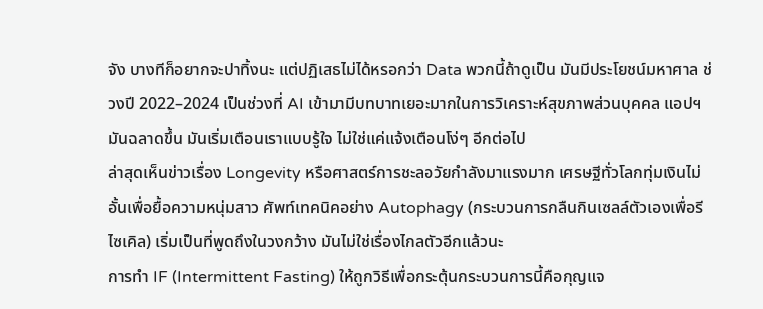จัง บางทีก็อยากจะปาทิ้งนะ แต่ปฏิเสธไม่ได้หรอกว่า Data พวกนี้ถ้าดูเป็น มันมีประโยชน์มหาศาล ช่วงปี 2022–2024 เป็นช่วงที่ AI เข้ามามีบทบาทเยอะมากในการวิเคราะห์สุขภาพส่วนบุคคล แอปฯ มันฉลาดขึ้น มันเริ่มเตือนเราแบบรู้ใจ ไม่ใช่แค่แจ้งเตือนโง่ๆ อีกต่อไป
ล่าสุดเห็นข่าวเรื่อง Longevity หรือศาสตร์การชะลอวัยกำลังมาแรงมาก เศรษฐีทั่วโลกทุ่มเงินไม่อั้นเพื่อยื้อความหนุ่มสาว ศัพท์เทคนิคอย่าง Autophagy (กระบวนการกลืนกินเซลล์ตัวเองเพื่อรีไซเคิล) เริ่มเป็นที่พูดถึงในวงกว้าง มันไม่ใช่เรื่องไกลตัวอีกแล้วนะ
การทำ IF (Intermittent Fasting) ให้ถูกวิธีเพื่อกระตุ้นกระบวนการนี้คือกุญแจ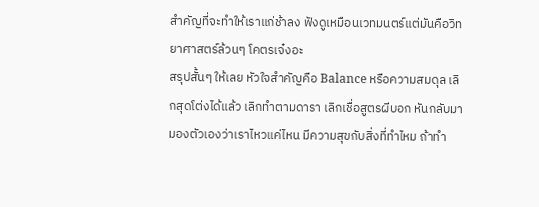สำคัญที่จะทำให้เราแก่ช้าลง ฟังดูเหมือนเวทมนตร์แต่มันคือวิทยาศาสตร์ล้วนๆ โคตรเจ๋งอะ
สรุปสั้นๆ ให้เลย หัวใจสำคัญคือ Balance หรือความสมดุล เลิกสุดโต่งได้แล้ว เลิกทำตามดารา เลิกเชื่อสูตรผีบอก หันกลับมามองตัวเองว่าเราไหวแค่ไหน มีความสุขกับสิ่งที่ทำไหม ถ้าทำ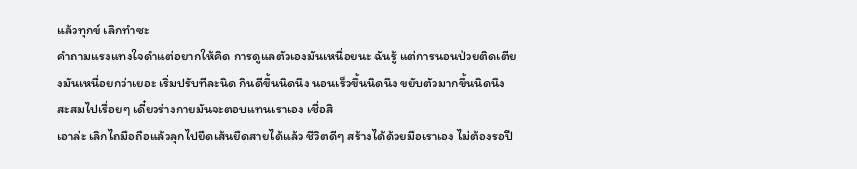แล้วทุกข์ เลิกทำซะ
คำถามแรงแทงใจดำแต่อยากให้คิด การดูแลตัวเองมันเหนื่อยนะ ฉันรู้ แต่การนอนป่วยติดเตียงมันเหนื่อยกว่าเยอะ เริ่มปรับทีละนิด กินดีขึ้นนิดนึง นอนเร็วขึ้นนิดนึง ขยับตัวมากขึ้นนิดนึง สะสมไปเรื่อยๆ เดี๋ยวร่างกายมันจะตอบแทนเราเอง เชื่อสิ
เอาล่ะ เลิกไถมือถือแล้วลุกไปยืดเส้นยืดสายได้แล้ว ชีวิตดีๆ สร้างได้ด้วยมือเราเอง ไม่ต้องรอปี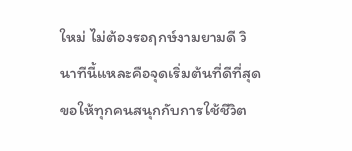ใหม่ ไม่ต้องรอฤกษ์งามยามดี วินาทีนี้แหละคือจุดเริ่มต้นที่ดีที่สุด ขอให้ทุกคนสนุกกับการใช้ชีวิต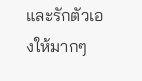และรักตัวเองให้มากๆ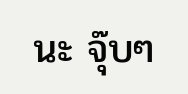นะ จุ๊บๆ